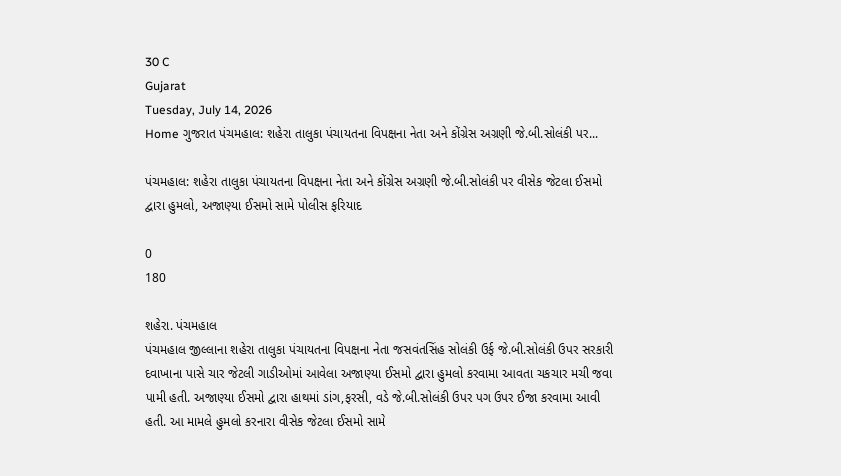30 C
Gujarat
Tuesday, July 14, 2026
Home ગુજરાત પંચમહાલ: શહેરા તાલુકા પંચાયતના વિપક્ષના નેતા અને કોંગ્રેસ અગ્રણી જે.બી.સોલંકી પર...

પંચમહાલ: શહેરા તાલુકા પંચાયતના વિપક્ષના નેતા અને કોંગ્રેસ અગ્રણી જે.બી.સોલંકી પર વીસેક જેટલા ઈસમો દ્વારા હુમલો, અજાણ્યા ઈસમો સામે પોલીસ ફરિયાદ

0
180

શહેરા. પંચમહાલ
પંચમહાલ જીલ્લાના શહેરા તાલુકા પંચાયતના વિપક્ષના નેતા જસવંતસિંહ સોલંકી ઉર્ફ જે.બી.સોલંકી ઉપર સરકારી દવાખાના પાસે ચાર જેટલી ગાડીઓમાં આવેલા અજાણ્યા ઈસમો દ્વારા હુમલો કરવામા આવતા ચકચાર મચી જવા પામી હતી. અજાણ્યા ઈસમો દ્વારા હાથમાં ડાંગ,ફરસી, વડે જે.બી.સોલંકી ઉપર પગ ઉપર ઈજા કરવામા આવી હતી. આ મામલે હુમલો કરનારા વીસેક જેટલા ઈસમો સામે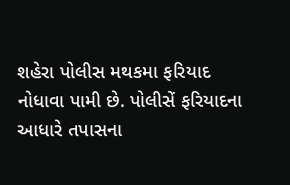શહેરા પોલીસ મથકમા ફરિયાદ નોધાવા પામી છે. પોલીસેં ફરિયાદના આધારે તપાસના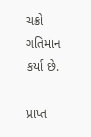ચક્રો ગતિમાન કર્યા છે.

પ્રાપ્ત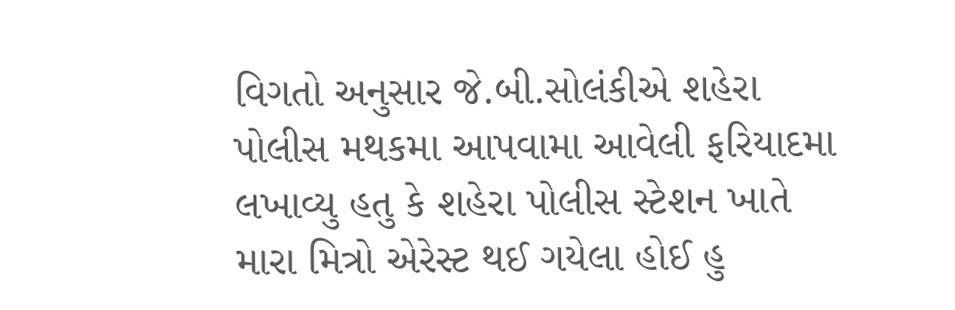વિગતો અનુસાર જે.બી.સોલંકીએ શહેરા પોલીસ મથકમા આપવામા આવેલી ફરિયાદમા લખાવ્યુ હતુ કે શહેરા પોલીસ સ્ટેશન ખાતે મારા મિત્રો એરેસ્ટ થઈ ગયેલા હોઈ હુ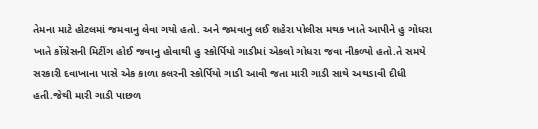તેમના માટે હોટલમાં જમવાનુ લેવા ગયો હતો. અને જમવાનુ લઈ શહેરા પોલીસ મથક ખાતે આપીને હુ ગોધરા ખાતે કોંગ્રેસની મિટીંગ હોઈ જવાનુ હોવાથી હુ સ્કોર્પિયો ગાડીમાં એકલો ગોધરા જવા નીકળ્યો હતો.તે સમયે સરકારી દવાખાના પાસે એક કાળા કલરની સ્કોર્પિયો ગાડી આવી જતા મારી ગાડી સાથે અથડાવી દીધી હતી.જેથી મારી ગાડી પાછળ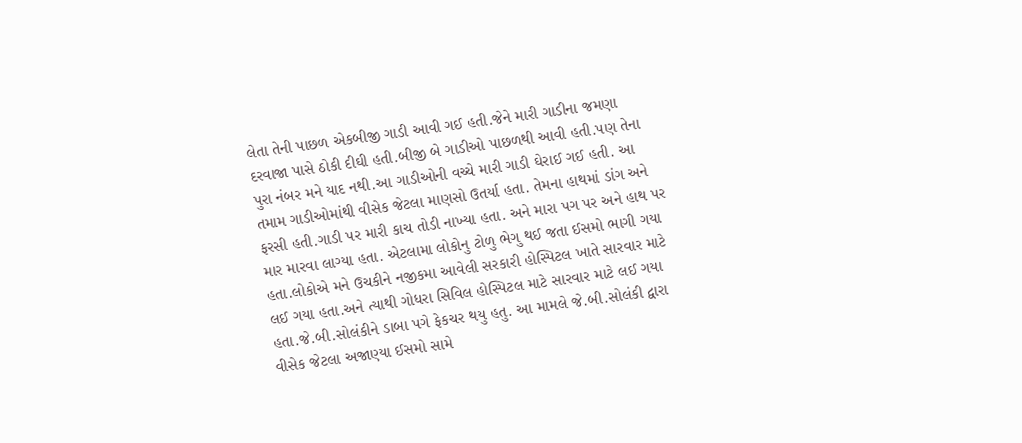લેતા તેની પાછળ એકબીજી ગાડી આવી ગઈ હતી.જેને મારી ગાડીના જમણા દરવાજા પાસે ઠોકી દીઘી હતી.બીજી બે ગાડીઓ પાછળથી આવી હતી.પણ તેના પુરા નંબર મને યાદ નથી.આ ગાડીઓની વચ્ચે મારી ગાડી ઘેરાઈ ગઈ હતી. આ તમામ ગાડીઓમાંથી વીસેક જેટલા માણસો ઉતર્યા હતા. તેમના હાથમાં ડાંગ અને ફરસી હતી.ગાડી પર મારી કાચ તોડી નાખ્યા હતા. અને મારા પગ પર અને હાથ પર માર મારવા લાગ્યા હતા. એટલામા લોકોનુ ટોળુ ભેગુ થઈ જતા ઈસમો ભાગી ગયા હતા.લોકોએ મને ઉચકીને નજીકમા આવેલી સરકારી હોસ્પિટલ ખાતે સારવાર માટે લઈ ગયા હતા.અને ત્યાથી ગોધરા સિવિલ હોસ્પિટલ માટે સારવાર માટે લઈ ગયા હતા.જે.બી.સોલંકીને ડાબા પગે ફેકચર થયુ હતુ. આ મામલે જે.બી.સોલંકી દ્વારા વીસેક જેટલા અજાણ્યા ઈસમો સામે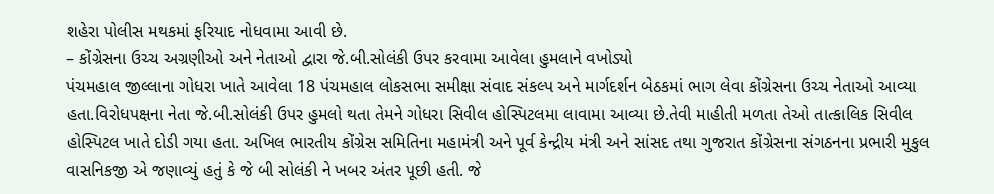શહેરા પોલીસ મથકમાં ફરિયાદ નોધવામા આવી છે.
– કોંગ્રેસના ઉચ્ચ અગ્રણીઓ અને નેતાઓ દ્વારા જે.બી.સોલંકી ઉપર કરવામા આવેલા હુમલાને વખોડ્યો
પંચમહાલ જીલ્લાના ગોધરા ખાતે આવેલા 18 પંચમહાલ લોકસભા સમીક્ષા સંવાદ સંકલ્પ અને માર્ગદર્શન બેઠકમાં ભાગ લેવા કોંગ્રેસના ઉચ્ચ નેતાઓ આવ્યા હતા.વિરોધપક્ષના નેતા જે.બી.સોલંકી ઉપર હુમલો થતા તેમને ગોધરા સિવીલ હોસ્પિટલમા લાવામા આવ્યા છે.તેવી માહીતી મળતા તેઓ તાત્કાલિક સિવીલ હોસ્પિટલ ખાતે દોડી ગયા હતા. અખિલ ભારતીય કોંગ્રેસ સમિતિના મહામંત્રી અને પૂર્વ કેન્દ્રીય મંત્રી અને સાંસદ તથા ગુજરાત કોંગ્રેસના સંગઠનના પ્રભારી મુકુલ વાસનિકજી એ જણાવ્યું હતું કે જે બી સોલંકી ને ખબર અંતર પૂછી હતી. જે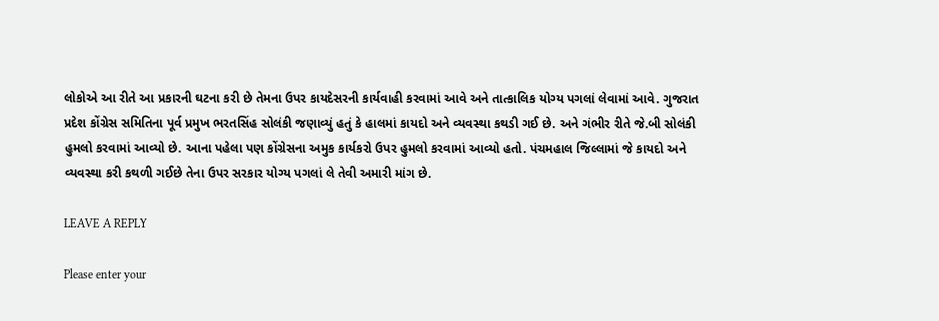લોકોએ આ રીતે આ પ્રકારની ઘટના કરી છે તેમના ઉપર કાયદેસરની કાર્યવાહી કરવામાં આવે અને તાત્કાલિક યોગ્ય પગલાં લેવામાં આવે. ગુજરાત પ્રદેશ કોંગ્રેસ સમિતિના પૂર્વ પ્રમુખ ભરતસિંહ સોલંકી જણાવ્યું હતું કે હાલમાં કાયદો અને વ્યવસ્થા કથડી ગઈ છે. અને ગંભીર રીતે જે.બી સોલંકી હુમલો કરવામાં આવ્યો છે. આના પહેલા પણ કોંગ્રેસના અમુક કાર્યકરો ઉપર હુમલો કરવામાં આવ્યો હતો. પંચમહાલ જિલ્લામાં જે કાયદો અને વ્યવસ્થા કરી કથળી ગઈછે તેના ઉપર સરકાર યોગ્ય પગલાં લે તેવી અમારી માંગ છે.

LEAVE A REPLY

Please enter your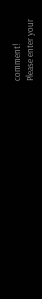comment!
Please enter your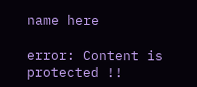name here

error: Content is protected !!